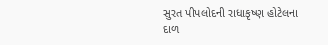સુરત પીપલોદની રાધાકૃષ્ણ હોટેલના દાળ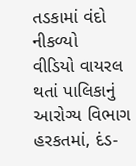તડકામાં વંદો નીકળ્યો
વીડિયો વાયરલ થતાં પાલિકાનું આરોગ્ય વિભાગ હરકતમાં, દંડ-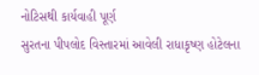નોટિસથી કાર્યવાહી પૂર્ણ
સુરતના પીપલોદ વિસ્તારમાં આવેલી રાધાકૃષ્ણ હોટેલના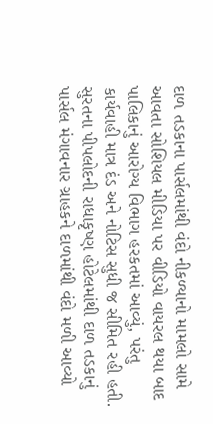દાળ તડકાના પાર્સલમાંથી વંદો નીકળ્યાનો મામલો સામે આવતા સોશિયલ મીડિયા પર વીડિયો વાયરલ થયા બાદ પાલિકાનું આરોગ્ય વિભાગ હરકતમાં આવ્યું, પરંતુ કાર્યવાહી માત્ર દંડ અને નોટિસ સુધી જ સીમિત રહી હતી.
સુરતના પીપલોદની રાધાકૃષ્ણ હોટેલમાંથી દાળ તડકાનું પાર્સલ મંગાવનાર ગ્રાહકને દાળમાંથી વંદો મળી આવ્યો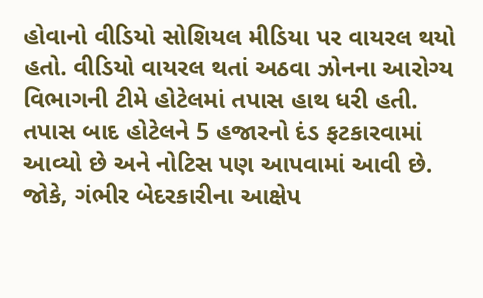હોવાનો વીડિયો સોશિયલ મીડિયા પર વાયરલ થયો હતો. વીડિયો વાયરલ થતાં અઠવા ઝોનના આરોગ્ય વિભાગની ટીમે હોટેલમાં તપાસ હાથ ધરી હતી. તપાસ બાદ હોટેલને 5 હજારનો દંડ ફટકારવામાં આવ્યો છે અને નોટિસ પણ આપવામાં આવી છે. જોકે, ગંભીર બેદરકારીના આક્ષેપ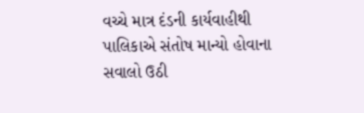વચ્ચે માત્ર દંડની કાર્યવાહીથી પાલિકાએ સંતોષ માન્યો હોવાના સવાલો ઉઠી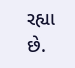રહ્યા છે.